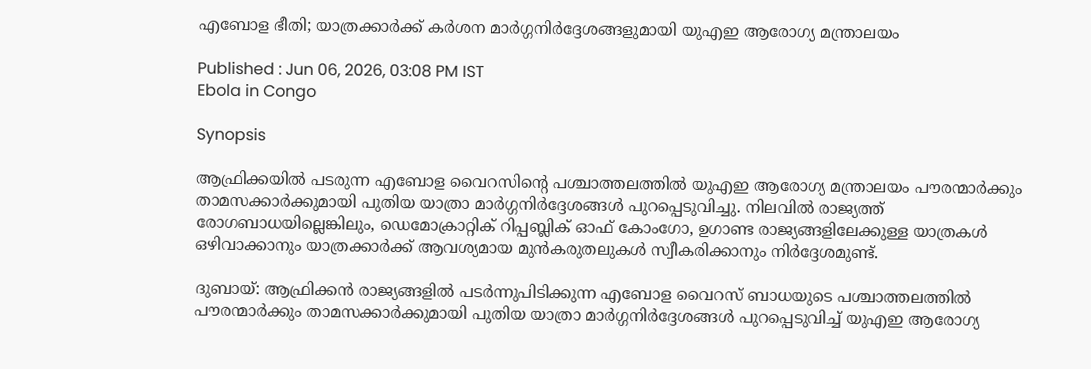എബോള ഭീതി; യാത്രക്കാർക്ക് കർശന മാർഗ്ഗനിർദ്ദേശങ്ങളുമായി യുഎഇ ആരോഗ്യ മന്ത്രാലയം

Published : Jun 06, 2026, 03:08 PM IST
Ebola in Congo

Synopsis

ആഫ്രിക്കയിൽ പടരുന്ന എബോള വൈറസിന്‍റെ പശ്ചാത്തലത്തിൽ യുഎഇ ആരോഗ്യ മന്ത്രാലയം പൗരന്മാർക്കും താമസക്കാർക്കുമായി പുതിയ യാത്രാ മാർഗ്ഗനിർദ്ദേശങ്ങൾ പുറപ്പെടുവിച്ചു. നിലവിൽ രാജ്യത്ത് രോഗബാധയില്ലെങ്കിലും, ഡെമോക്രാറ്റിക് റിപ്പബ്ലിക് ഓഫ് കോംഗോ, ഉഗാണ്ട രാജ്യങ്ങളിലേക്കുള്ള യാത്രകൾ ഒഴിവാക്കാനും യാത്രക്കാർക്ക് ആവശ്യമായ മുൻകരുതലുകൾ സ്വീകരിക്കാനും നിർദ്ദേശമുണ്ട്.

ദുബായ്: ആഫ്രിക്കൻ രാജ്യങ്ങളിൽ പടർന്നുപിടിക്കുന്ന എബോള വൈറസ് ബാധയുടെ പശ്ചാത്തലത്തിൽ പൗരന്മാർക്കും താമസക്കാർക്കുമായി പുതിയ യാത്രാ മാർഗ്ഗനിർദ്ദേശങ്ങൾ പുറപ്പെടുവിച്ച് യുഎഇ ആരോഗ്യ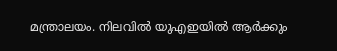മന്ത്രാലയം. നിലവിൽ യുഎഇയിൽ ആർക്കും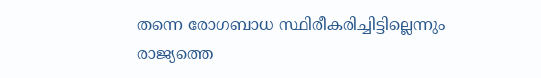തന്നെ രോഗബാധ സ്ഥിരീകരിച്ചിട്ടില്ലെന്നും രാജ്യത്തെ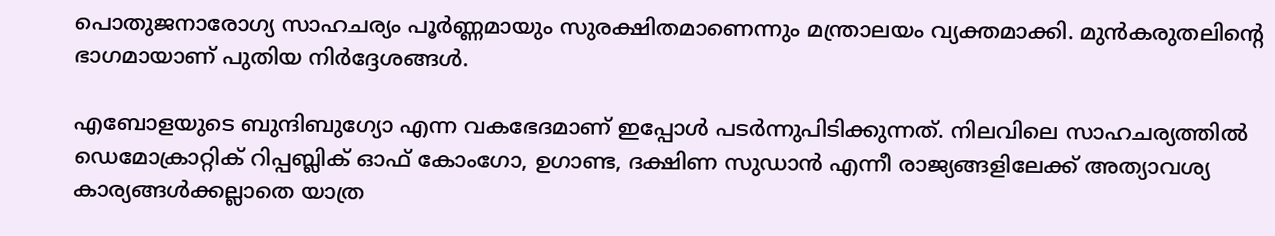പൊതുജനാരോഗ്യ സാഹചര്യം പൂർണ്ണമായും സുരക്ഷിതമാണെന്നും മന്ത്രാലയം വ്യക്തമാക്കി. മുൻകരുതലിന്റെ ഭാഗമായാണ് പുതിയ നിർദ്ദേശങ്ങൾ.

എബോളയുടെ ബുന്ദിബുഗ്യോ എന്ന വകഭേദമാണ് ഇപ്പോൾ പടർന്നുപിടിക്കുന്നത്. നിലവിലെ സാഹചര്യത്തിൽ ഡെമോക്രാറ്റിക് റിപ്പബ്ലിക് ഓഫ് കോംഗോ, ഉഗാണ്ട, ദക്ഷിണ സുഡാൻ എന്നീ രാജ്യങ്ങളിലേക്ക് അത്യാവശ്യ കാര്യങ്ങൾക്കല്ലാതെ യാത്ര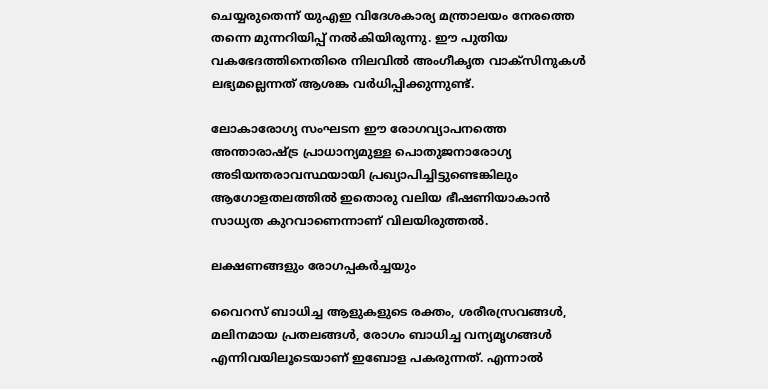ചെയ്യരുതെന്ന് യുഎഇ വിദേശകാര്യ മന്ത്രാലയം നേരത്തെ തന്നെ മുന്നറിയിപ്പ് നൽകിയിരുന്നു. ഈ പുതിയ വകഭേദത്തിനെതിരെ നിലവിൽ അംഗീകൃത വാക്സിനുകൾ ലഭ്യമല്ലെന്നത് ആശങ്ക വർധിപ്പിക്കുന്നുണ്ട്.

ലോകാരോഗ്യ സംഘടന ഈ രോഗവ്യാപനത്തെ അന്താരാഷ്ട്ര പ്രാധാന്യമുള്ള പൊതുജനാരോഗ്യ അടിയന്തരാവസ്ഥയായി പ്രഖ്യാപിച്ചിട്ടുണ്ടെങ്കിലും ആഗോളതലത്തിൽ ഇതൊരു വലിയ ഭീഷണിയാകാൻ സാധ്യത കുറവാണെന്നാണ് വിലയിരുത്തൽ.

ലക്ഷണങ്ങളും രോഗപ്പകർച്ചയും

വൈറസ് ബാധിച്ച ആളുകളുടെ രക്തം, ശരീരസ്രവങ്ങൾ, മലിനമായ പ്രതലങ്ങൾ, രോഗം ബാധിച്ച വന്യമൃഗങ്ങൾ എന്നിവയിലൂടെയാണ് ഇബോള പകരുന്നത്. എന്നാൽ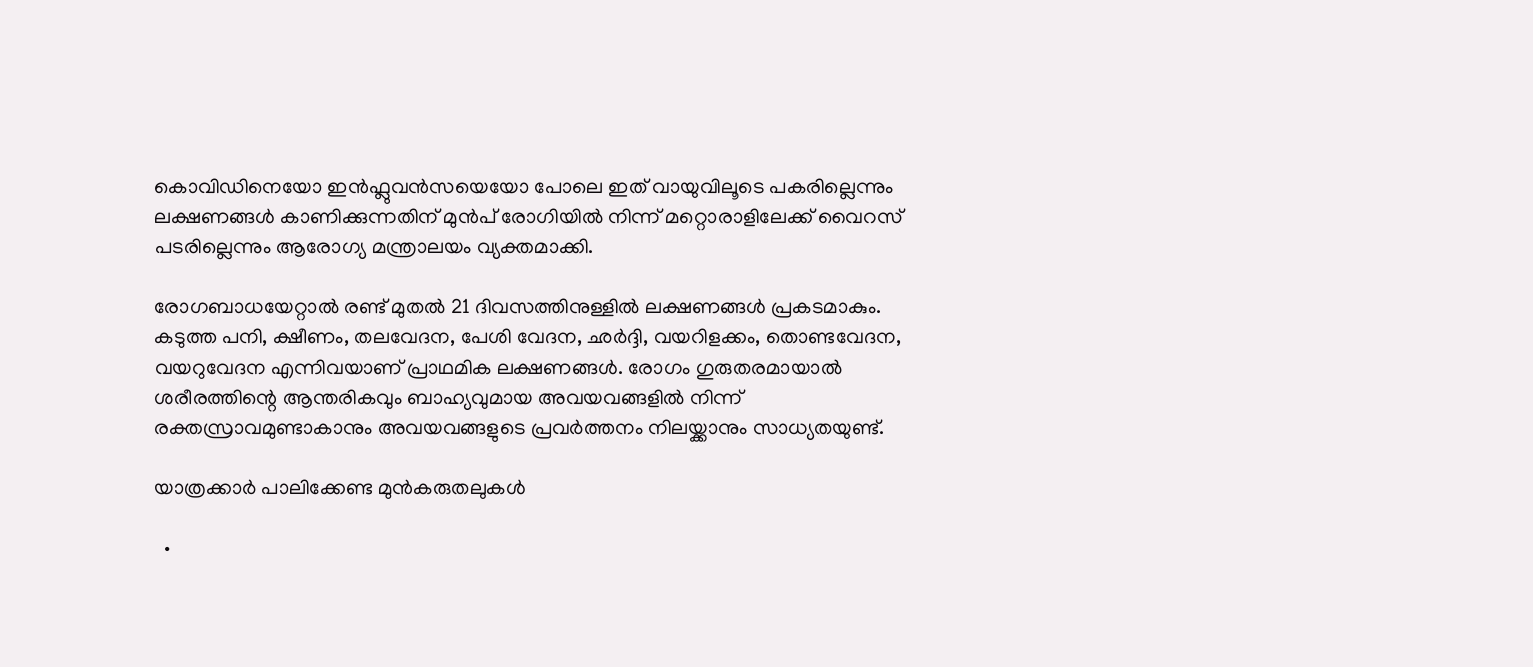കൊവിഡിനെയോ ഇൻഫ്ലുവൻസയെയോ പോലെ ഇത് വായുവിലൂടെ പകരില്ലെന്നും ലക്ഷണങ്ങൾ കാണിക്കുന്നതിന് മുൻപ് രോഗിയിൽ നിന്ന് മറ്റൊരാളിലേക്ക് വൈറസ് പടരില്ലെന്നും ആരോഗ്യ മന്ത്രാലയം വ്യക്തമാക്കി.

രോഗബാധയേറ്റാൽ രണ്ട് മുതൽ 21 ദിവസത്തിനുള്ളിൽ ലക്ഷണങ്ങൾ പ്രകടമാകും. കടുത്ത പനി, ക്ഷീണം, തലവേദന, പേശി വേദന, ഛർദ്ദി, വയറിളക്കം, തൊണ്ടവേദന, വയറുവേദന എന്നിവയാണ് പ്രാഥമിക ലക്ഷണങ്ങൾ. രോഗം ഗുരുതരമായാൽ ശരീരത്തിന്റെ ആന്തരികവും ബാഹ്യവുമായ അവയവങ്ങളിൽ നിന്ന് രക്തസ്രാവമുണ്ടാകാനും അവയവങ്ങളുടെ പ്രവർത്തനം നിലയ്ക്കാനും സാധ്യതയുണ്ട്.

യാത്രക്കാർ പാലിക്കേണ്ട മുൻകരുതലുകൾ

  •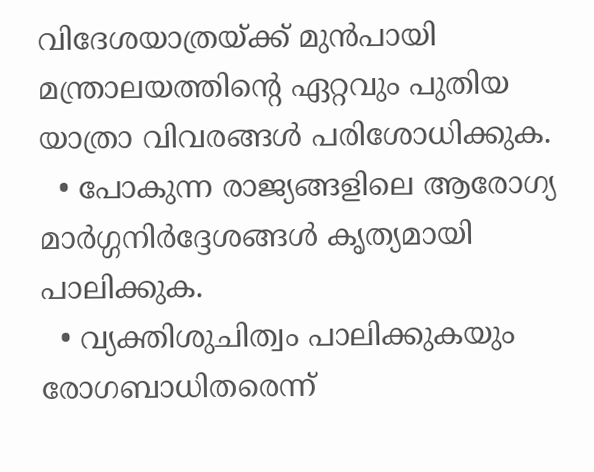വിദേശയാത്രയ്ക്ക് മുൻപായി മന്ത്രാലയത്തിന്‍റെ ഏറ്റവും പുതിയ യാത്രാ വിവരങ്ങൾ പരിശോധിക്കുക.
  • പോകുന്ന രാജ്യങ്ങളിലെ ആരോഗ്യ മാർഗ്ഗനിർദ്ദേശങ്ങൾ കൃത്യമായി പാലിക്കുക.
  • വ്യക്തിശുചിത്വം പാലിക്കുകയും രോഗബാധിതരെന്ന്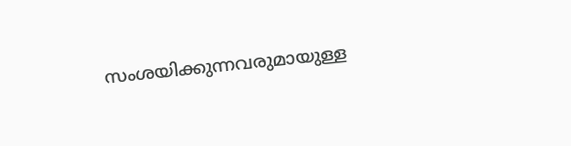സംശയിക്കുന്നവരുമായുള്ള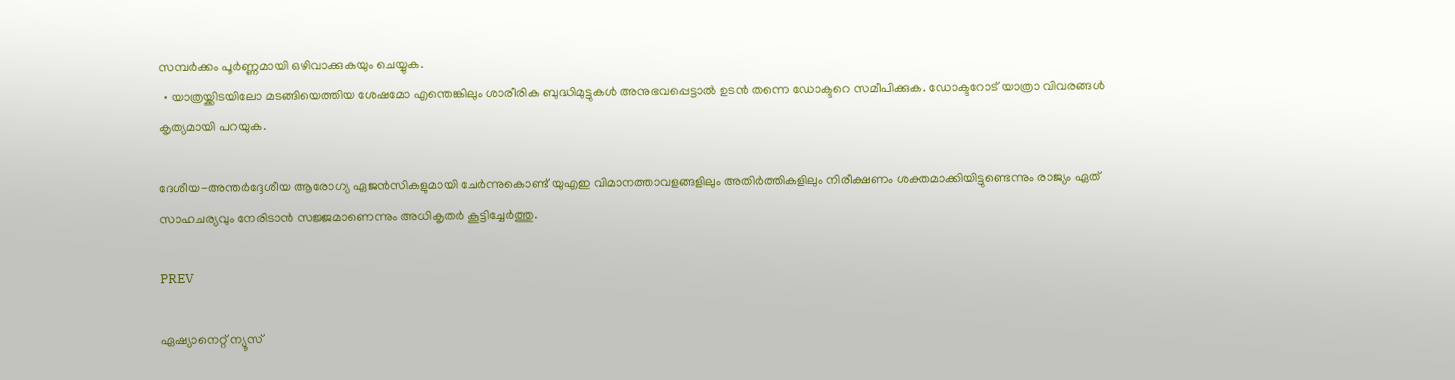സമ്പർക്കം പൂർണ്ണമായി ഒഴിവാക്കുകയും ചെയ്യുക.
  • യാത്രയ്ക്കിടയിലോ മടങ്ങിയെത്തിയ ശേഷമോ എന്തെങ്കിലും ശാരീരിക ബുദ്ധിമുട്ടുകൾ അനുഭവപ്പെട്ടാൽ ഉടൻ തന്നെ ഡോക്ടറെ സമീപിക്കുക. ഡോക്ടറോട് യാത്രാ വിവരങ്ങൾ കൃത്യമായി പറയുക.

ദേശീയ-അന്തർദ്ദേശീയ ആരോഗ്യ ഏജൻസികളുമായി ചേർന്നുകൊണ്ട് യുഎഇ വിമാനത്താവളങ്ങളിലും അതിർത്തികളിലും നിരീക്ഷണം ശക്തമാക്കിയിട്ടുണ്ടെന്നും രാജ്യം ഏത് സാഹചര്യവും നേരിടാൻ സജ്ജമാണെന്നും അധികൃതർ കൂട്ടിച്ചേർത്തു.

PREV

ഏഷ്യാനെറ്റ് ന്യൂസ്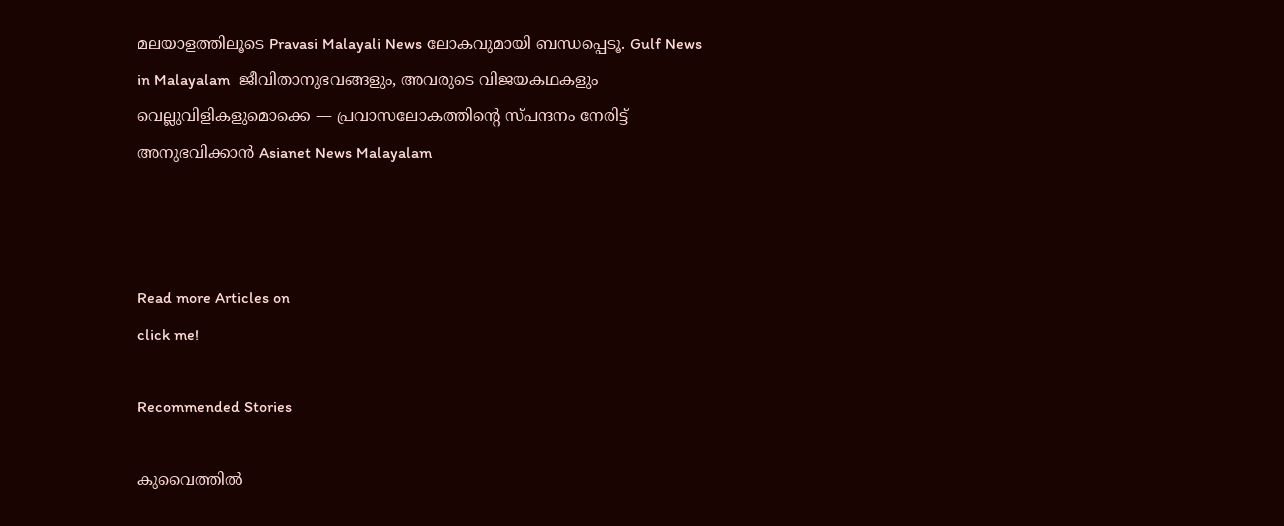മലയാളത്തിലൂടെ Pravasi Malayali News ലോകവുമായി ബന്ധപ്പെടൂ. Gulf News in Malayalam  ജീവിതാനുഭവങ്ങളും, അവരുടെ വിജയകഥകളും വെല്ലുവിളികളുമൊക്കെ — പ്രവാസലോകത്തിന്റെ സ്പന്ദനം നേരിട്ട് അനുഭവിക്കാൻ Asianet News Malayalam



Read more Articles on
click me!

Recommended Stories

കുവൈത്തിൽ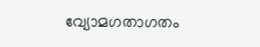വ്യോമഗതാഗതം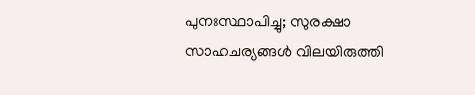പുനഃസ്ഥാപിച്ചു; സുരക്ഷാ സാഹചര്യങ്ങൾ വിലയിരുത്തി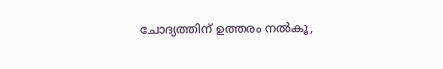ചോദ്യത്തിന് ഉത്തരം നൽകൂ,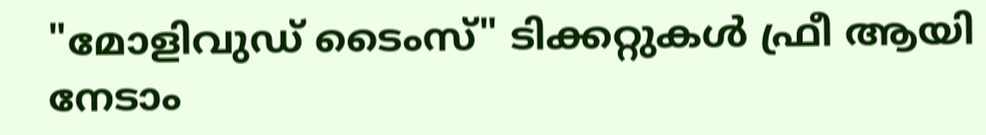"മോളിവുഡ് ടൈംസ്" ടിക്കറ്റുകൾ ഫ്രീ ആയി നേടാം